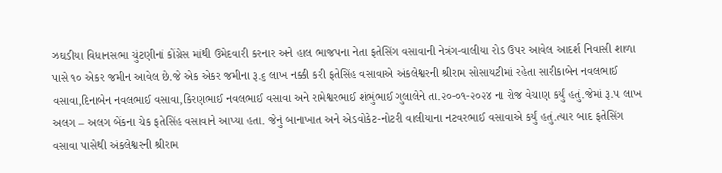ઝઘડીયા વિધાનસભા ચુંટણીનાં કોંગ્રેસ માંથી ઉમેદવારી કરનાર અને હાલ ભાજપના નેતા ફતેસિંગ વસાવાની નેત્રંગ-વાલીયા રોડ ઉપર આવેલ આદર્શ નિવાસી શાળા પાસે ૧૦ એકર જમીન આવેલ છે.જે એક એકર જમીના રૂ.૬ લાખ નક્કી કરી ફતેસિંહ વસાવાએ અંકલેશ્વરની શ્રીરામ સોસાયટીમાં રહેતા સારીકાબેન નવલભાઈ વસાવા,દિનાબેન નવલભાઈ વસાવા,કિરણભાઈ નવલભાઈ વસાવા અને રામેશ્વરભાઈ શંભુંભાઈ ગુલાલેને તા.૨૦-૦૧-૨૦૨૪ ના રોજ વેચાણ કર્યું હતું.જેમાં રૂ.૫ લાખ અલગ – અલગ બેંકના ચેક ફતેસિંહ વસાવાને આપ્યા હતા. જેનું બાનાખાત અને એડવોકેટ-નોટરી વાલીયાના નટવરભાઈ વસાવાએ કર્યું હતું.ત્યાર બાદ ફતેસિંગ વસાવા પાસેથી અંકલેશ્વરની શ્રીરામ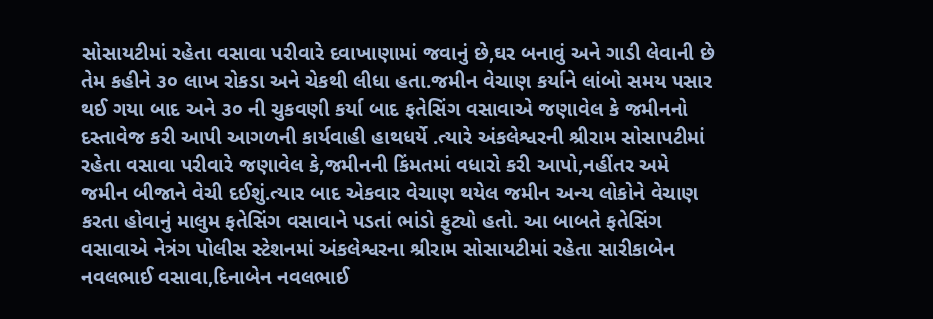સોસાયટીમાં રહેતા વસાવા પરીવારે દવાખાણામાં જવાનું છે,ઘર બનાવું અને ગાડી લેવાની છે તેમ કહીને ૩૦ લાખ રોકડા અને ચેકથી લીધા હતા.જમીન વેચાણ કર્યાને લાંબો સમય પસાર થઈ ગયા બાદ અને ૩૦ ની ચુકવણી કર્યા બાદ ફતેસિંગ વસાવાએ જણાવેલ કે જમીનનો દસ્તાવેજ કરી આપી આગળની કાર્યવાહી હાથધર્યે .ત્યારે અંકલેશ્વરની શ્રીરામ સોસાપટીમાં રહેતા વસાવા પરીવારે જણાવેલ કે,જમીનની કિંમતમાં વધારો કરી આપો,નહીંતર અમે જમીન બીજાને વેચી દઈશું.ત્યાર બાદ એકવાર વેચાણ થયેલ જમીન અન્ય લોકોને વેચાણ કરતા હોવાનું માલુમ ફતેસિંગ વસાવાને પડતાં ભાંડો ફુટ્યો હતો. આ બાબતે ફતેસિંગ વસાવાએ નેત્રંગ પોલીસ સ્ટેશનમાં અંકલેશ્વરના શ્રીરામ સોસાયટીમાં રહેતા સારીકાબેન નવલભાઈ વસાવા,દિનાબેન નવલભાઈ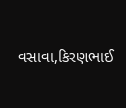વસાવા,કિરણભાઈ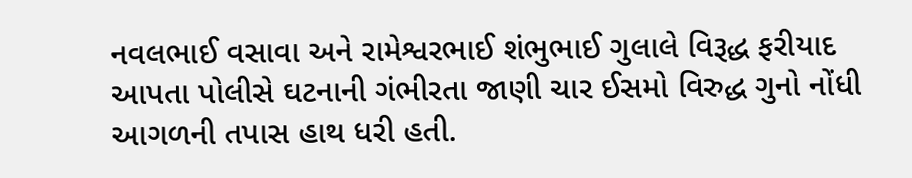નવલભાઈ વસાવા અને રામેશ્વરભાઈ શંભુભાઈ ગુલાલે વિરૂદ્ધ ફરીયાદ આપતા પોલીસે ઘટનાની ગંભીરતા જાણી ચાર ઈસમો વિરુદ્ધ ગુનો નોંધી આગળની તપાસ હાથ ધરી હતી.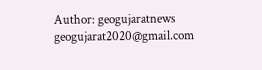Author: geogujaratnews
geogujarat2020@gmail.com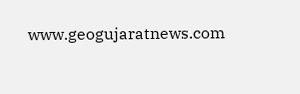www.geogujaratnews.com